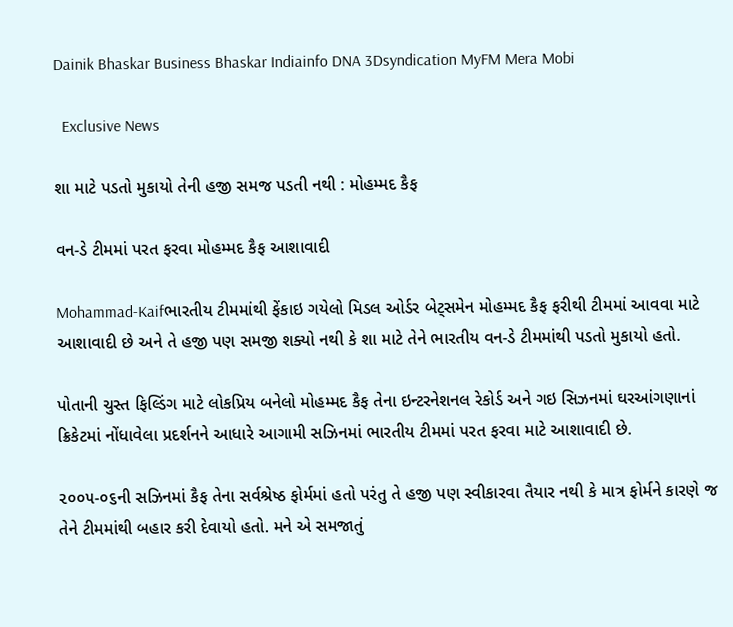Dainik Bhaskar Business Bhaskar Indiainfo DNA 3Dsyndication MyFM Mera Mobi

  Exclusive News

શા માટે પડતો મુકાયો તેની હજી સમજ પડતી નથી : મોહમ્મદ કૈફ

વન-ડે ટીમમાં પરત ફરવા મોહમ્મદ કૈફ આશાવાદી

Mohammad-Kaifભારતીય ટીમમાંથી ફેંકાઇ ગયેલો મિડલ ઓર્ડર બેટ્સમેન મોહમ્મદ કૈફ ફરીથી ટીમમાં આવવા માટે આશાવાદી છે અને તે હજી પણ સમજી શક્યો નથી કે શા માટે તેને ભારતીય વન-ડે ટીમમાંથી પડતો મુકાયો હતો.

પોતાની ચુસ્ત ફિલ્ડિંગ માટે લોકપ્રિય બનેલો મોહમ્મદ કૈફ તેના ઇન્ટરનેશનલ રેકોર્ડ અને ગઇ સિઝનમાં ઘરઆંગણાનાં ક્રિકેટમાં નોંધાવેલા પ્રદર્શનને આધારે આગામી સઝિનમાં ભારતીય ટીમમાં પરત ફરવા માટે આશાવાદી છે.

૨૦૦૫-૦૬ની સઝિનમાં કૈફ તેના સર્વશ્રેષ્ઠ ફોર્મમાં હતો પરંતુ તે હજી પણ સ્વીકારવા તૈયાર નથી કે માત્ર ફોર્મને કારણે જ તેને ટીમમાંથી બહાર કરી દેવાયો હતો. મને એ સમજાતું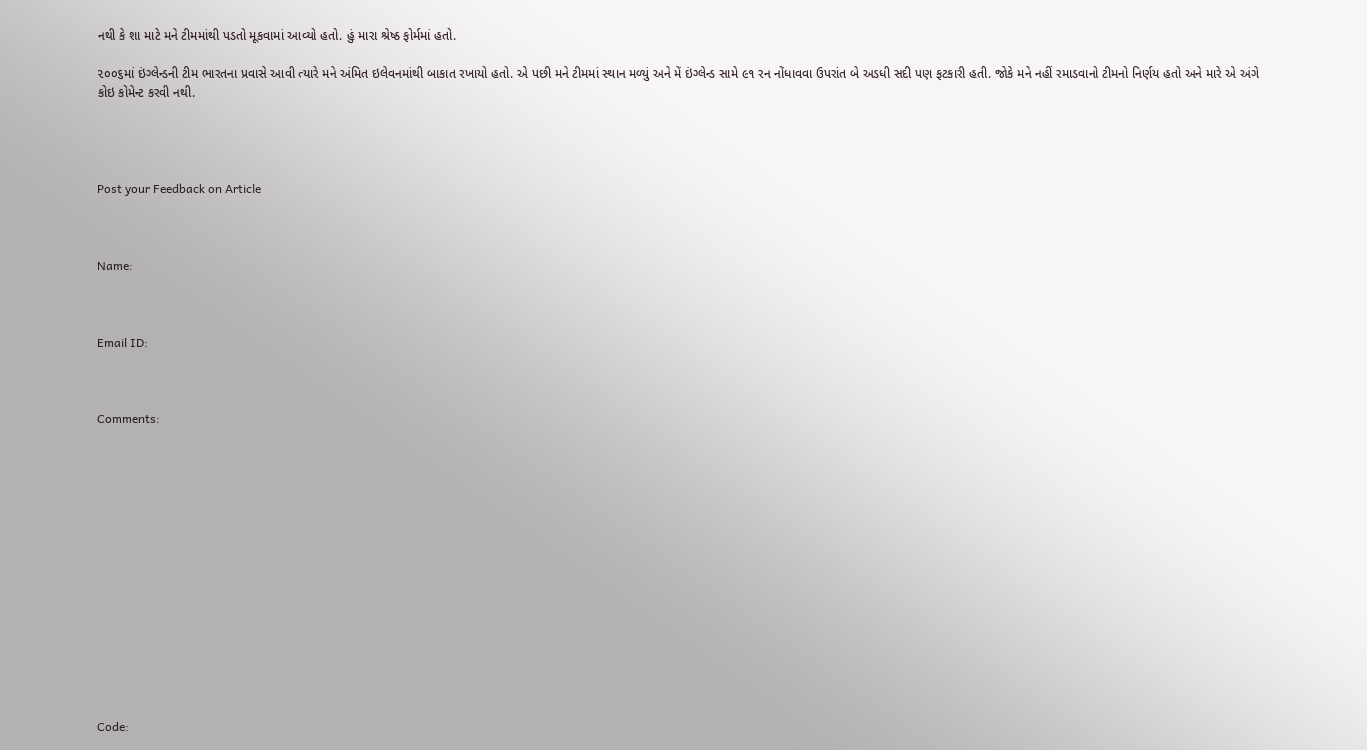નથી કે શા માટે મને ટીમમાંથી પડતો મૂકવામાં આવ્યો હતો. હું મારા શ્રેષ્ઠ ફોર્મમાં હતો.

૨૦૦૬માં ઇંગ્લેન્ડની ટીમ ભારતના પ્રવાસે આવી ત્યારે મને અંમિત ઇલેવનમાંથી બાકાત રખાયો હતો. એ પછી મને ટીમમાં સ્થાન મળ્યું અને મેં ઇંગ્લેન્ડ સામે ૯૧ રન નોંધાવવા ઉપરાંત બે અડધી સદી પણ ફટકારી હતી. જોકે મને નહીં રમાડવાનો ટીમનો નિર્ણય હતો અને મારે એ અંગે કોઇ કોમેન્ટ કરવી નથી.




Post your Feedback on Article



Name:



Email ID:



Comments:















Code: